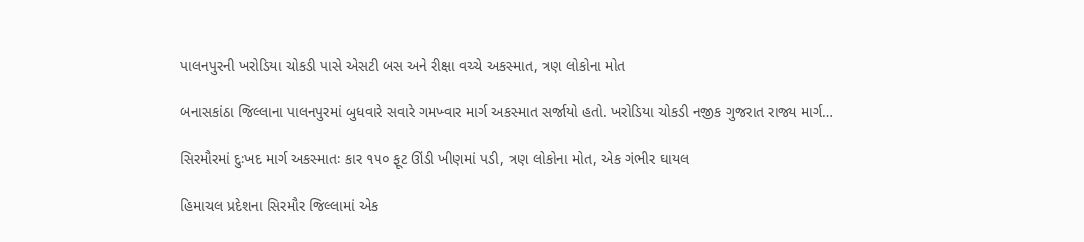પાલનપુરની ખરોડિયા ચોકડી પાસે એસટી બસ અને રીક્ષા વચ્ચે અકસ્માત, ત્રણ લોકોના મોત

બનાસકાંઠા જિલ્લાના પાલનપુરમાં બુધવારે સવારે ગમખ્વાર માર્ગ અકસ્માત સર્જાયો હતો. ખરોડિયા ચોકડી નજીક ગુજરાત રાજ્ય માર્ગ…

સિરમૌરમાં દુઃખદ માર્ગ અકસ્માતઃ કાર ૧૫૦ ફૂટ ઊંડી ખીણમાં પડી, ત્રણ લોકોના મોત, એક ગંભીર ઘાયલ

હિમાચલ પ્રદેશના સિરમૌર જિલ્લામાં એક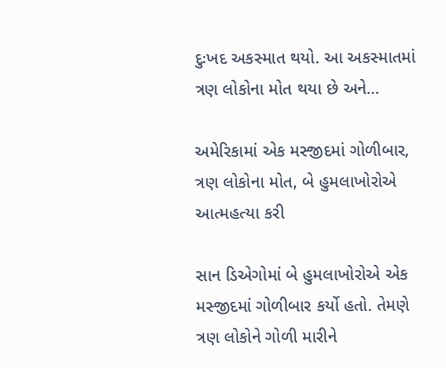દુઃખદ અકસ્માત થયો. આ અકસ્માતમાં ત્રણ લોકોના મોત થયા છે અને…

અમેરિકામાં એક મસ્જીદમાં ગોળીબાર, ત્રણ લોકોના મોત, બે હુમલાખોરોએ આત્મહત્યા કરી

સાન ડિએગોમાં બે હુમલાખોરોએ એક મસ્જીદમાં ગોળીબાર કર્યો હતો. તેમણે ત્રણ લોકોને ગોળી મારીને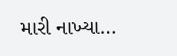મારી નાખ્યા…